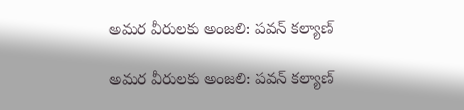అమర వీరులకు అంజలి: పవన్ కల్యాణ్

అమర వీరులకు అంజలి: పవన్ కల్యాణ్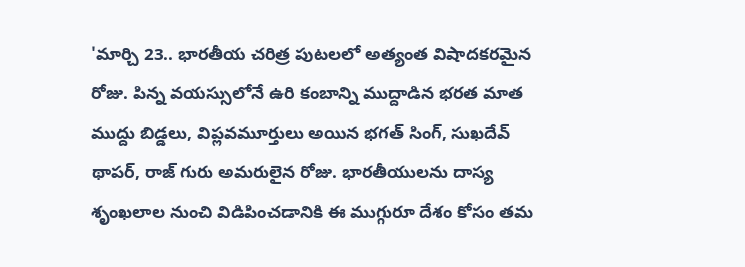'మార్చి 23.. భారతీయ చరిత్ర పుటలలో అత్యంత విషాదకరమైన రోజు. పిన్న వయస్సులోనే ఉరి కంబాన్ని ముద్దాడిన భరత మాత ముద్దు బిడ్డలు, విప్లవమూర్తులు అయిన భగత్ సింగ్, సుఖదేవ్ థాపర్, రాజ్ గురు అమరులైన రోజు. భారతీయులను దాస్య శృంఖలాల నుంచి విడిపించడానికి ఈ ముగ్గురూ దేశం కోసం తమ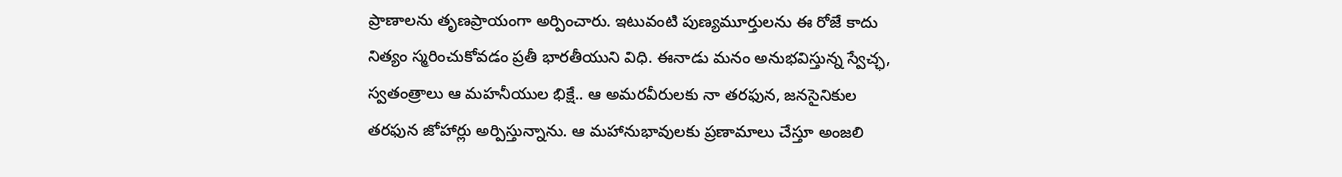ప్రాణాలను తృణప్రాయంగా అర్పించారు. ఇటువంటి పుణ్యమూర్తులను ఈ రోజే కాదు నిత్యం స్మరించుకోవడం ప్రతీ భారతీయుని విధి. ఈనాడు మనం అనుభవిస్తున్న స్వేచ్ఛ, స్వతంత్రాలు ఆ మహనీయుల భిక్షే.. ఆ అమరవీరులకు నా తరఫున, జనసైనికుల తరఫున జోహార్లు అర్పిస్తున్నాను. ఆ మహానుభావులకు ప్రణామాలు చేస్తూ అంజలి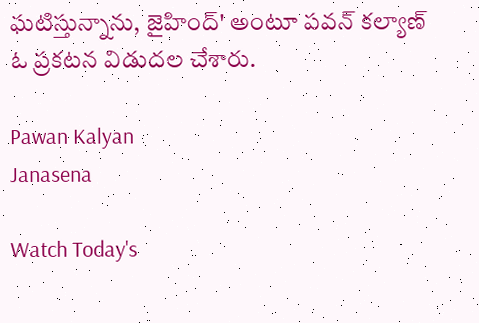ఘటిస్తున్నాను, జైహింద్' అంటూ పవన్ కల్యాణ్ ఓ ప్రకటన విడుదల చేశారు.

Pawan Kalyan
Janasena

Watch Today's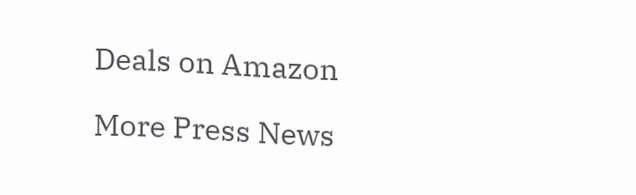Deals on Amazon

More Press News